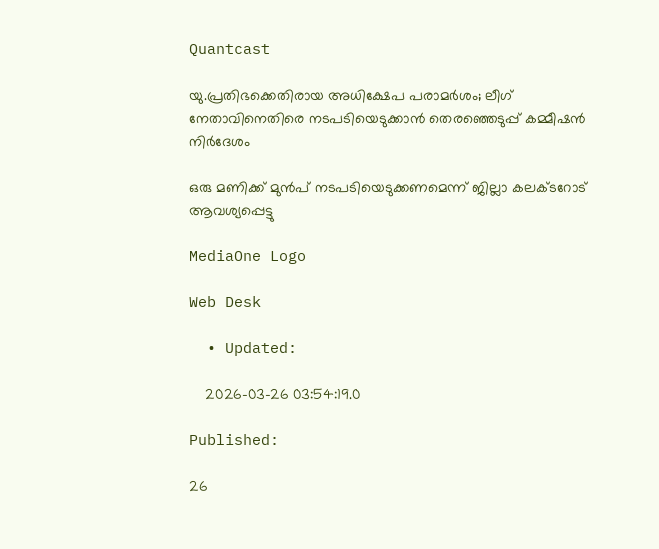Quantcast

യു.പ്രതിഭക്കെതിരായ അധിക്ഷേപ പരാമർശം; ലീഗ് നേതാവിനെതിരെ നടപടിയെടുക്കാൻ തെരഞ്ഞെടുപ്പ് കമ്മീഷൻ നിർദേശം

ഒരു മണിക്ക് മുൻപ് നടപടിയെടുക്കണമെന്ന് ജില്ലാ കലക്ടറോട് ആവശ്യപ്പെട്ടു

MediaOne Logo

Web Desk

  • Updated:

    2026-03-26 03:54:19.0

Published:

26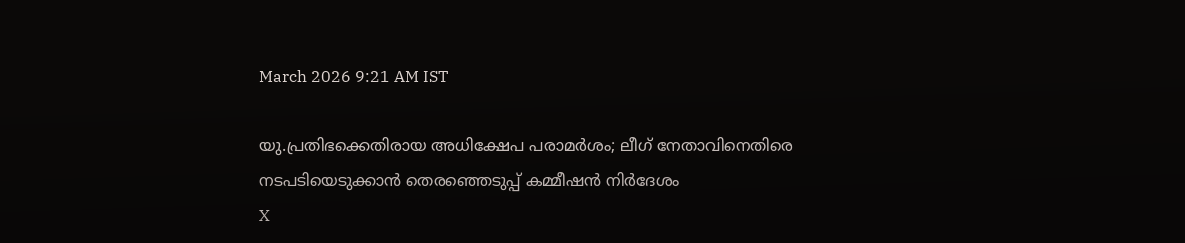March 2026 9:21 AM IST

യു.പ്രതിഭക്കെതിരായ അധിക്ഷേപ പരാമർശം; ലീഗ് നേതാവിനെതിരെ നടപടിയെടുക്കാൻ തെരഞ്ഞെടുപ്പ് കമ്മീഷൻ നിർദേശം
X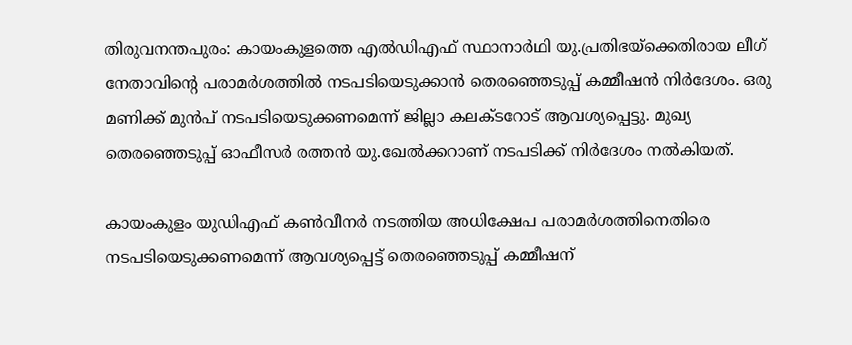തിരുവനന്തപുരം: കായംകുളത്തെ എൽഡിഎഫ് സ്ഥാനാർഥി യു.പ്രതിഭയ്‌ക്കെതിരായ ലീഗ് നേതാവിന്റെ പരാമര്‍ശത്തില്‍ നടപടിയെടുക്കാന്‍ തെരഞ്ഞെടുപ്പ് കമ്മീഷന്‍ നിര്‍ദേശം. ഒരു മണിക്ക് മുന്‍പ് നടപടിയെടുക്കണമെന്ന് ജില്ലാ കലക്ടറോട് ആവശ്യപ്പെട്ടു. മുഖ്യ തെരഞ്ഞെടുപ്പ് ഓഫീസര്‍ രത്തന്‍ യു.ഖേല്‍ക്കറാണ് നടപടിക്ക് നിര്‍ദേശം നല്‍കിയത്.

കായംകുളം യുഡിഎഫ് കണ്‍വീനര്‍ നടത്തിയ അധിക്ഷേപ പരാമര്‍ശത്തിനെതിരെ നടപടിയെടുക്കണമെന്ന് ആവശ്യപ്പെട്ട് തെരഞ്ഞെടുപ്പ് കമ്മീഷന്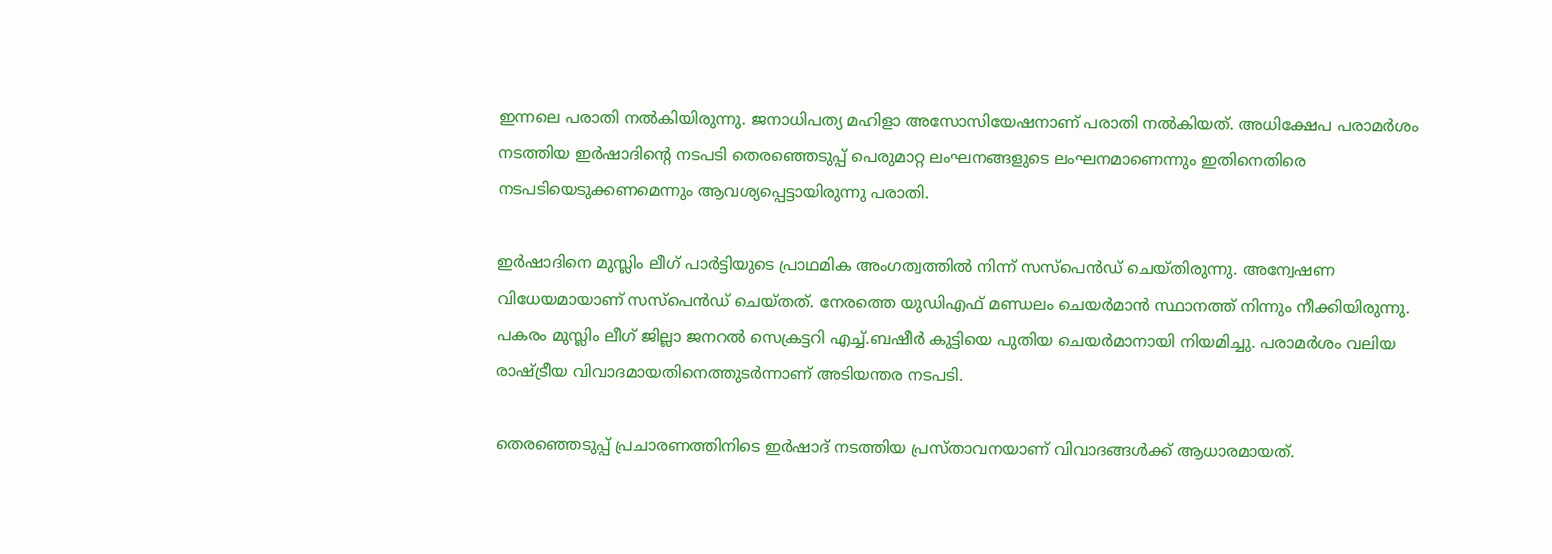ഇന്നലെ പരാതി നല്‍കിയിരുന്നു. ജനാധിപത്യ മഹിളാ അസോസിയേഷനാണ് പരാതി നല്‍കിയത്. അധിക്ഷേപ പരാമര്‍ശം നടത്തിയ ഇര്‍ഷാദിന്റെ നടപടി തെരഞ്ഞെടുപ്പ് പെരുമാറ്റ ലംഘനങ്ങളുടെ ലംഘനമാണെന്നും ഇതിനെതിരെ നടപടിയെടുക്കണമെന്നും ആവശ്യപ്പെട്ടായിരുന്നു പരാതി.

ഇര്‍ഷാദിനെ മുസ്ലിം ലീഗ് പാര്‍ട്ടിയുടെ പ്രാഥമിക അംഗത്വത്തില്‍ നിന്ന് സസ്പെന്‍ഡ് ചെയ്തിരുന്നു. അന്വേഷണ വിധേയമായാണ് സസ്പെന്‍ഡ് ചെയ്തത്. നേരത്തെ യുഡിഎഫ് മണ്ഡലം ചെയര്‍മാന്‍ സ്ഥാനത്ത് നിന്നും നീക്കിയിരുന്നു. പകരം മുസ്ലിം ലീഗ് ജില്ലാ ജനറല്‍ സെക്രട്ടറി എച്ച്.ബഷീര്‍ കുട്ടിയെ പുതിയ ചെയര്‍മാനായി നിയമിച്ചു. പരാമര്‍ശം വലിയ രാഷ്ട്രീയ വിവാദമായതിനെത്തുടര്‍ന്നാണ് അടിയന്തര നടപടി.

തെരഞ്ഞെടുപ്പ് പ്രചാരണത്തിനിടെ ഇര്‍ഷാദ് നടത്തിയ പ്രസ്താവനയാണ് വിവാദങ്ങള്‍ക്ക് ആധാരമായത്.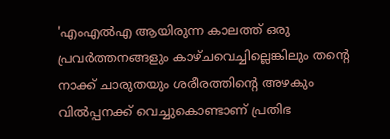'എംഎല്‍എ ആയിരുന്ന കാലത്ത് ഒരു പ്രവര്‍ത്തനങ്ങളും കാഴ്ചവെച്ചില്ലെങ്കിലും തന്റെ നാക്ക് ചാരുതയും ശരീരത്തിന്റെ അഴകും വില്‍പ്പനക്ക് വെച്ചുകൊണ്ടാണ് പ്രതിഭ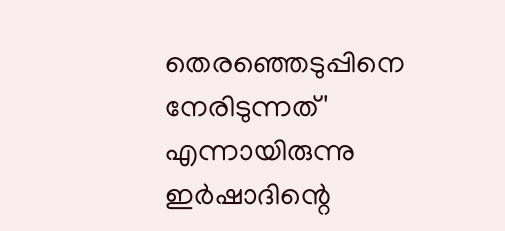തെരഞ്ഞെടുപ്പിനെ നേരിടുന്നത്' എന്നായിരുന്നു ഇര്‍ഷാദിന്റെ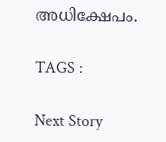അധിക്ഷേപം.

TAGS :

Next Story